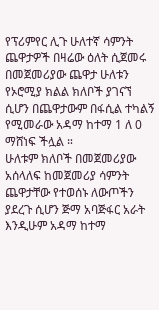የፕሪምየር ሊጉ ሁለተኛ ሳምንት ጨዋታዎች በዛሬው ዕለት ሲጀመሩ በመጀመሪያው ጨዋታ ሁለቱን የኦሮሚያ ክልል ክለቦች ያገናኘ ሲሆን በጨዋታውም በፋሲል ተካልኝ የሚመራው አዳማ ከተማ 1 ለ 0 ማሸነፍ ችሏል ።
ሁለቱም ክለቦች በመጀመሪያው አሰላለፍ ከመጀመሪያ ሳምንት ጨዋታቸው የተወሰኑ ለውጦችን ያደረጉ ሲሆን ጅማ አባጅፋር አራት እንዲሁም አዳማ ከተማ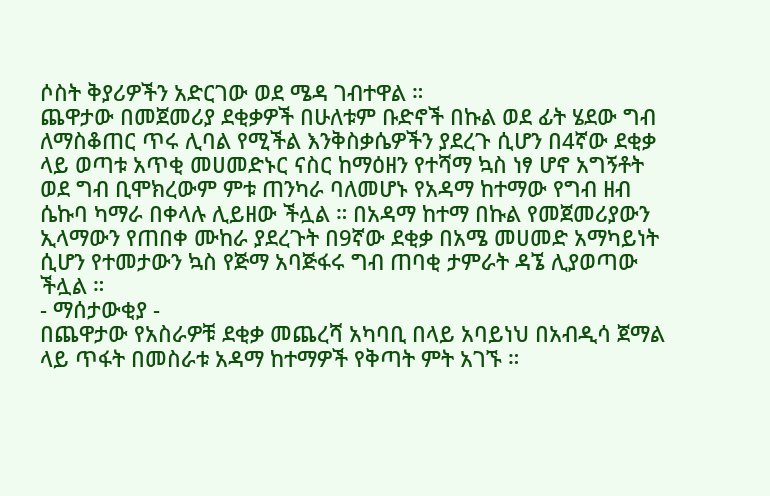ሶስት ቅያሪዎችን አድርገው ወደ ሜዳ ገብተዋል ።
ጨዋታው በመጀመሪያ ደቂቃዎች በሁለቱም ቡድኖች በኩል ወደ ፊት ሄደው ግብ ለማስቆጠር ጥሩ ሊባል የሚችል እንቅስቃሴዎችን ያደረጉ ሲሆን በ4ኛው ደቂቃ ላይ ወጣቱ አጥቂ መሀመድኑር ናስር ከማዕዘን የተሻማ ኳስ ነፃ ሆኖ አግኝቶት ወደ ግብ ቢሞክረውም ምቱ ጠንካራ ባለመሆኑ የአዳማ ከተማው የግብ ዘብ ሴኩባ ካማራ በቀላሉ ሊይዘው ችሏል ። በአዳማ ከተማ በኩል የመጀመሪያውን ኢላማውን የጠበቀ ሙከራ ያደረጉት በ9ኛው ደቂቃ በአሜ መሀመድ አማካይነት ሲሆን የተመታውን ኳስ የጅማ አባጅፋሩ ግብ ጠባቂ ታምራት ዳኜ ሊያወጣው ችሏል ።
- ማሰታውቂያ -
በጨዋታው የአስራዎቹ ደቂቃ መጨረሻ አካባቢ በላይ አባይነህ በአብዲሳ ጀማል ላይ ጥፋት በመስራቱ አዳማ ከተማዎች የቅጣት ምት አገኙ ።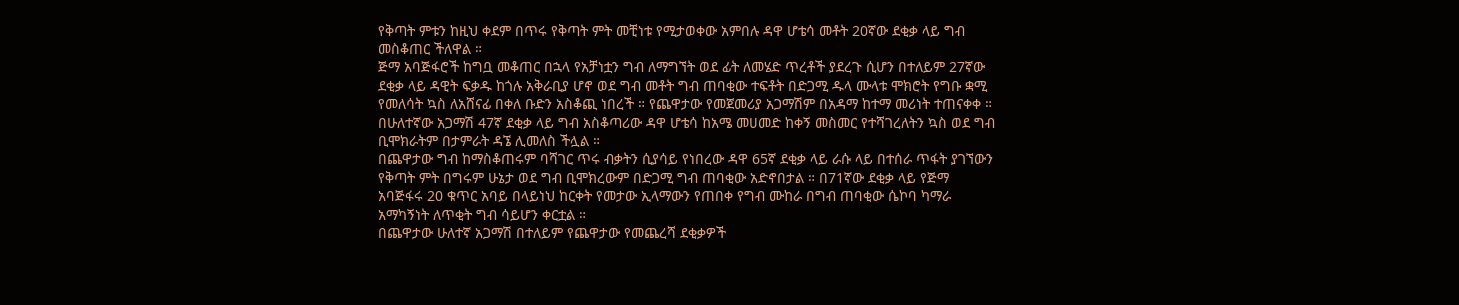የቅጣት ምቱን ከዚህ ቀደም በጥሩ የቅጣት ምት መቺነቱ የሚታወቀው አምበሉ ዳዋ ሆቴሳ መቶት 20ኛው ደቂቃ ላይ ግብ መስቆጠር ችለዋል ።
ጅማ አባጅፋሮች ከግቧ መቆጠር በኋላ የአቻነቷን ግብ ለማግኘት ወደ ፊት ለመሄድ ጥረቶች ያደረጉ ሲሆን በተለይም 27ኛው ደቂቃ ላይ ዳዊት ፍቃዱ ከጎሉ አቅራቢያ ሆኖ ወደ ግብ መቶት ግብ ጠባቂው ተፍቶት በድጋሚ ዱላ ሙላቱ ሞክሮት የግቡ ቋሚ የመለሳት ኳስ ለአሸናፊ በቀለ ቡድን አስቆጪ ነበረች ። የጨዋታው የመጀመሪያ አጋማሽም በአዳማ ከተማ መሪነት ተጠናቀቀ ።
በሁለተኛው አጋማሽ 47ኛ ደቂቃ ላይ ግብ አስቆጣሪው ዳዋ ሆቴሳ ከአሜ መሀመድ ከቀኝ መስመር የተሻገረለትን ኳስ ወደ ግብ ቢሞክራትም በታምራት ዳኜ ሊመለስ ችሏል ።
በጨዋታው ግብ ከማስቆጠሩም ባሻገር ጥሩ ብቃትን ሲያሳይ የነበረው ዳዋ 65ኛ ደቂቃ ላይ ራሱ ላይ በተሰራ ጥፋት ያገኘውን የቅጣት ምት በግሩም ሁኔታ ወደ ግብ ቢሞክረውም በድጋሚ ግብ ጠባቂው አድኖበታል ። በ71ኛው ደቂቃ ላይ የጅማ አባጅፋሩ 20 ቁጥር አባይ በላይነህ ከርቀት የመታው ኢላማውን የጠበቀ የግብ ሙከራ በግብ ጠባቂው ሴኮባ ካማራ አማካኝነት ለጥቂት ግብ ሳይሆን ቀርቷል ።
በጨዋታው ሁለተኛ አጋማሽ በተለይም የጨዋታው የመጨረሻ ደቂቃዎች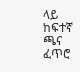ላይ ከፍተኛ ጫና ፈጥሮ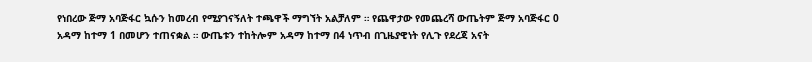የነበረው ጅማ አባጅፋር ኳሱን ከመረብ የሚያገናኝለት ተጫዋች ማግኘት አልቻለም ። የጨዋታው የመጨረሻ ውጤትም ጅማ አባጅፋር 0 አዳማ ከተማ 1 በመሆን ተጠናቋል ። ውጤቱን ተከትሎም አዳማ ከተማ በ4 ነጥብ በጊዜያዊነት የሊጉ የደረጃ አናት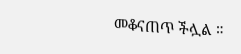መቆናጠጥ ችሏል ።